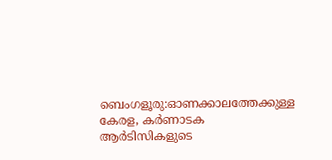ബെംഗളൂരു:ഓണക്കാലത്തേക്കുള്ള കേരള, കർണാടക ആർടിസികളുടെ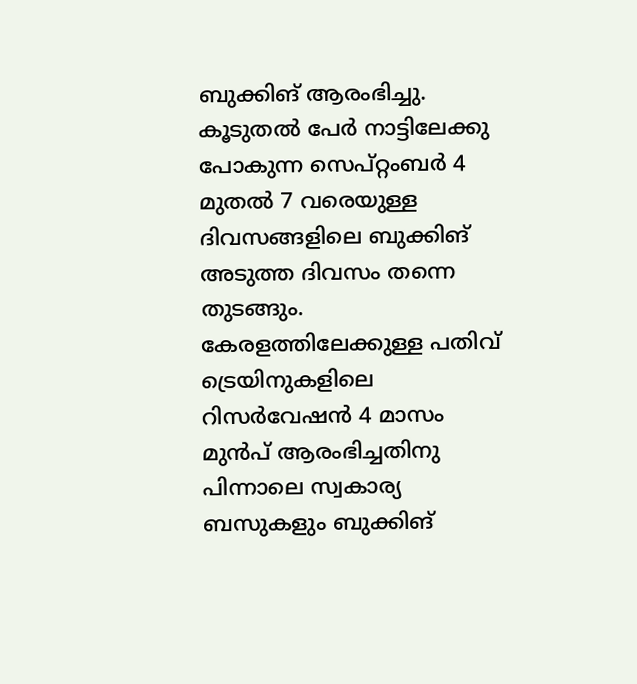ബുക്കിങ് ആരംഭിച്ചു. കൂടുതൽ പേർ നാട്ടിലേക്കു പോകുന്ന സെപ്റ്റംബർ 4 മുതൽ 7 വരെയുള്ള ദിവസങ്ങളിലെ ബുക്കിങ് അടുത്ത ദിവസം തന്നെ തുടങ്ങും. കേരളത്തിലേക്കുള്ള പതിവ് ട്രെയിനുകളിലെ റിസർവേഷൻ 4 മാസം മുൻപ് ആരംഭിച്ചതിനു പിന്നാലെ സ്വകാര്യ ബസുകളും ബുക്കിങ്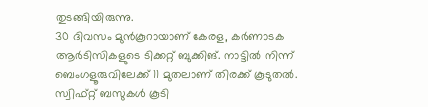തുടങ്ങിയിരുന്നു.
30 ദിവസം മുൻകൂറായാണ് കേരള, കർണാടക ആർടിസികളുടെ ടിക്കറ്റ് ബുക്കിങ്. നാട്ടിൽ നിന്ന് ബെംഗളൂരുവിലേക്ക് 11 മുതലാണ് തിരക്ക് കൂടുതൽ. സ്വിഫ്റ്റ് ബസുകൾ കൂടി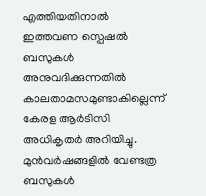എത്തിയതിനാൽ ഇത്തവണ സ്പെഷൽ ബസുകൾ അനുവദിക്കുന്നതിൽ കാലതാമസമുണ്ടാകില്ലെന്ന് കേരള ആർടിസി അധികൃതർ അറിയിച്ചു.
മുൻവർഷങ്ങളിൽ വേണ്ടത്ര ബസുകൾ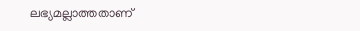ലഭ്യമല്ലാത്തതാണ്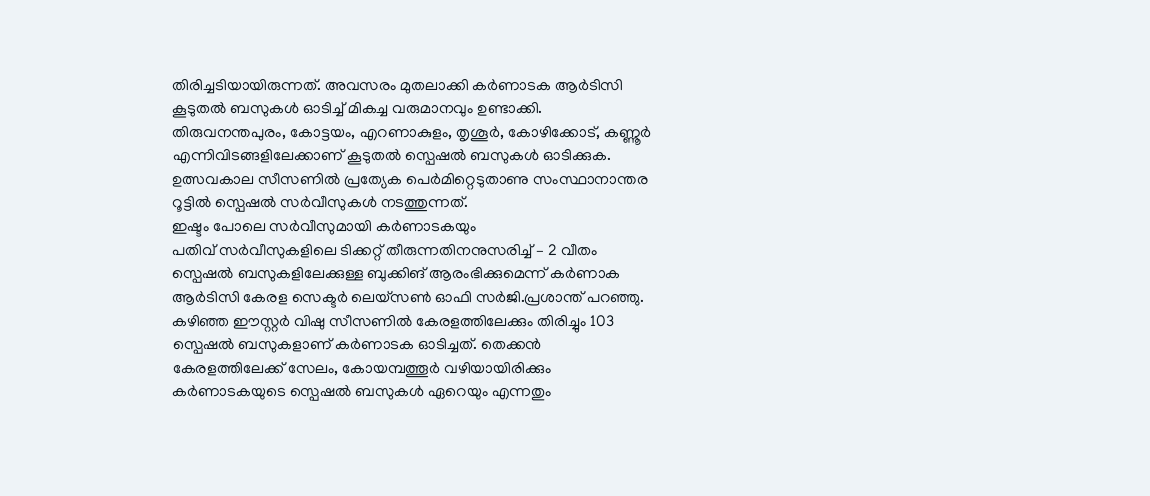തിരിച്ചടിയായിരുന്നത്. അവസരം മുതലാക്കി കർണാടക ആർടിസി കൂടുതൽ ബസുകൾ ഓടിച്ച് മികച്ച വരുമാനവും ഉണ്ടാക്കി.
തിരുവനന്തപുരം, കോട്ടയം, എറണാകുളം, തൃശൂർ, കോഴിക്കോട്, കണ്ണൂർ എന്നിവിടങ്ങളിലേക്കാണ് കൂടുതൽ സ്പെഷൽ ബസുകൾ ഓടിക്കുക. ഉത്സവകാല സീസണിൽ പ്രത്യേക പെർമിറ്റെടുതാണു സംസ്ഥാനാന്തര റൂട്ടിൽ സ്പെഷൽ സർവീസുകൾ നടത്തുന്നത്.
ഇഷ്ടം പോലെ സർവീസുമായി കർണാടകയും
പതിവ് സർവീസുകളിലെ ടിക്കറ്റ് തീരുന്നതിനനുസരിച്ച് – 2 വീതം സ്പെഷൽ ബസുകളിലേക്കുള്ള ബുക്കിങ് ആരംഭിക്കുമെന്ന് കർണാക ആർടിസി കേരള സെക്ടർ ലെയ്സൺ ഓഫി സർജി.പ്രശാന്ത് പറഞ്ഞു. കഴിഞ്ഞ ഈസ്റ്റർ വിഷു സീസണിൽ കേരളത്തിലേക്കും തിരിച്ചും 103 സ്പെഷൽ ബസുകളാണ് കർണാടക ഓടിച്ചത്. തെക്കൻ കേരളത്തിലേക്ക് സേലം, കോയമ്പത്തൂർ വഴിയായിരിക്കും കർണാടകയുടെ സ്പെഷൽ ബസുകൾ ഏറെയും എന്നതും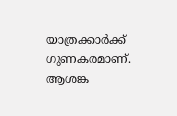യാത്രക്കാർക്ക് ഗുണകരമാണ്.
ആശങ്ക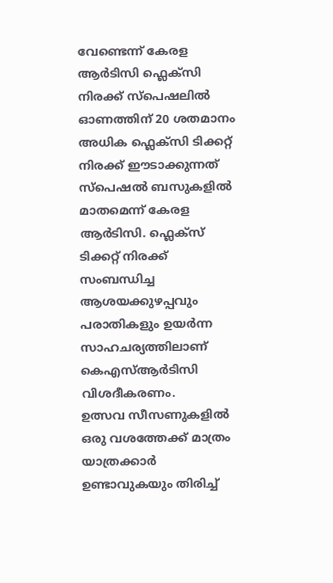വേണ്ടെന്ന് കേരള ആർടിസി ഫ്ലെക്സി നിരക്ക് സ്പെഷലിൽ
ഓണത്തിന് 20 ശതമാനം അധിക ഫ്ലെക്സി ടിക്കറ്റ് നിരക്ക് ഈടാക്കുന്നത് സ്പെഷൽ ബസുകളിൽ മാതമെന്ന് കേരള ആർടിസി. ഫ്ലെക്സ് ടിക്കറ്റ് നിരക്ക് സംബന്ധിച്ച ആശയക്കുഴപ്പവും പരാതികളും ഉയർന്ന സാഹചര്യത്തിലാണ് കെഎസ്ആർടിസി വിശദീകരണം.
ഉത്സവ സീസണുകളിൽ ഒരു വശത്തേക്ക് മാത്രം യാത്രക്കാർ ഉണ്ടാവുകയും തിരിച്ച്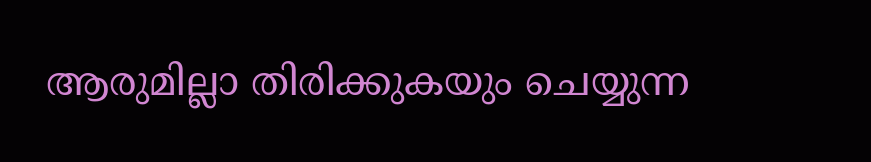ആരുമില്ലാ തിരിക്കുകയും ചെയ്യുന്ന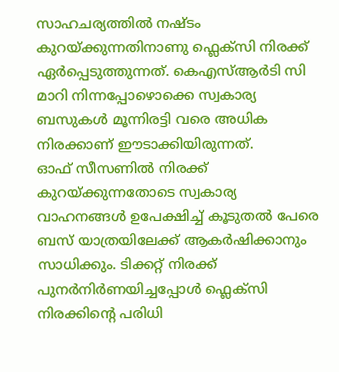സാഹചര്യത്തിൽ നഷ്ടം കുറയ്ക്കുന്നതിനാണു ഫ്ലെക്സി നിരക്ക് ഏർപ്പെടുത്തുന്നത്. കെഎസ്ആർടി സി മാറി നിന്നപ്പോഴൊക്കെ സ്വകാര്യ ബസുകൾ മൂന്നിരട്ടി വരെ അധിക നിരക്കാണ് ഈടാക്കിയിരുന്നത്.
ഓഫ് സീസണിൽ നിരക്ക് കുറയ്ക്കുന്നതോടെ സ്വകാര്യ വാഹനങ്ങൾ ഉപേക്ഷിച്ച് കൂടുതൽ പേരെ ബസ് യാത്രയിലേക്ക് ആകർഷിക്കാനും സാധിക്കും. ടിക്കറ്റ് നിരക്ക് പുനർനിർണയിച്ചപ്പോൾ ഫ്ലെക്സി നിരക്കിന്റെ പരിധി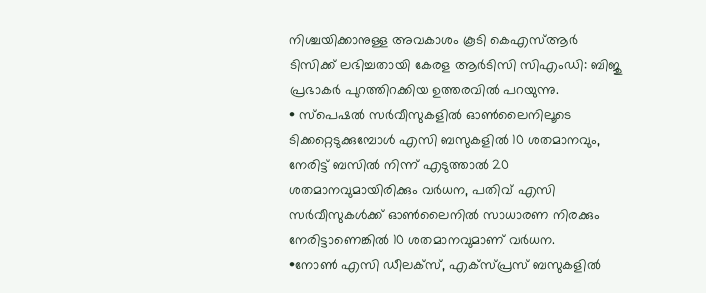നിശ്ചയിക്കാനുള്ള അവകാശം കൂടി കെഎസ്ആർ ടിസിക്ക് ലഭിച്ചതായി കേരള ആർടിസി സിഎംഡി: ബിജു പ്രഭാകർ പുറത്തിറക്കിയ ഉത്തരവിൽ പറയുന്നു.
• സ്പെഷൽ സർവീസുകളിൽ ഓൺലൈനിലൂടെ ടിക്കറ്റെടുക്കുമ്പോൾ എസി ബസുകളിൽ 10 ശതമാനവും, നേരിട്ട് ബസിൽ നിന്ന് എടുത്താൽ 20 ശതമാനവുമായിരിക്കും വർധന, പതിവ് എസി സർവീസുകൾക്ക് ഓൺലൈനിൽ സാധാരണ നിരക്കും നേരിട്ടാണെങ്കിൽ 10 ശതമാനവുമാണ് വർധന.
•നോൺ എസി ഡീലക്സ്, എക്സ്പ്രസ് ബസുകളിൽ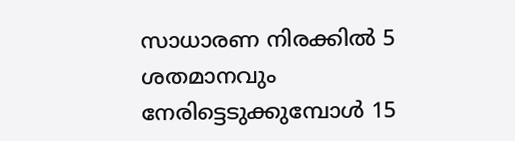സാധാരണ നിരക്കിൽ 5 ശതമാനവും നേരിട്ടെടുക്കുമ്പോൾ 15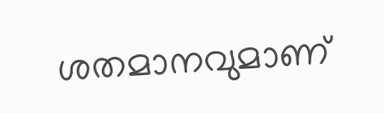ശതമാനവുമാണ്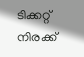ടിക്കറ്റ് നിരക്ക്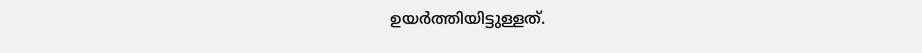ഉയർത്തിയിട്ടുള്ളത്.